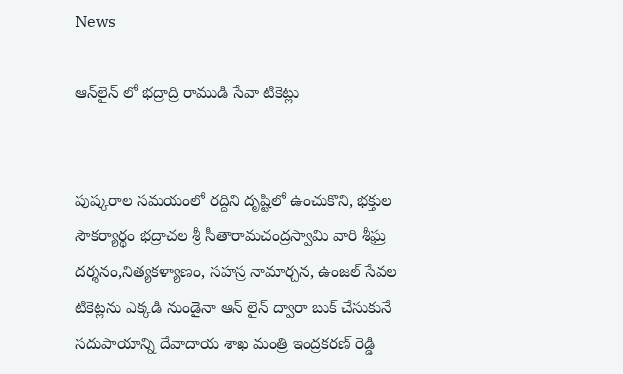News

ఆన్‌లైన్ లో భద్రాద్రి రాముడి సేవా టికెట్లు


పుష్కరాల సమయంలో రద్దిని దృష్టిలో ఉంచుకొని, భక్తుల సౌకర్యార్థం భద్రాచల శ్రీ సీతారామచంద్రస్వామి వారి శీఘ్ర దర్శనం,నిత్యకళ్యాణం, సహస్ర నామార్చన, ఉంజల్ సేవల టికెట్లను ఎక్కడి నుండైనా ఆన్ లైన్ ద్వారా బుక్ చేసుకునే సదుపాయాన్ని దేవాదాయ శాఖ మంత్రి ఇంద్ర‌క‌ర‌ణ్ రెడ్డి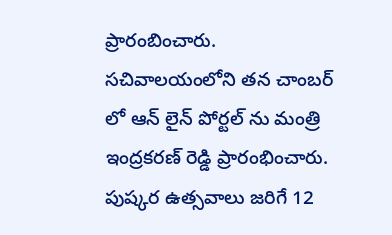ప్రారంబించారు. స‌చివాల‌యంలోని తన చాంబ‌ర్ లో ఆన్ లైన్ పోర్ట‌ల్ ను మంత్రి ఇంద్ర‌క‌ర‌ణ్ రెడ్డి ప్రారంభించారు. పుష్కర ఉత్సవాలు జరిగే 12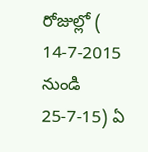రోజుల్లో ( 14-7-2015 నుండి 25-7-15) ఏ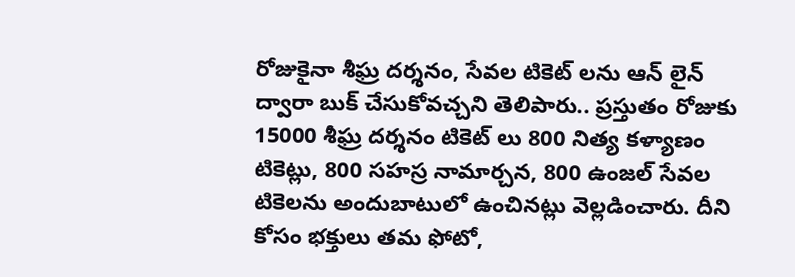రోజుకైనా శీఘ్ర దర్శనం, సేవల టికెట్ లను ఆన్ లైన్ ద్వారా బుక్ చేసుకోవచ్చని తెలిపారు.. ప్రస్తుతం రోజుకు 15000 శీఘ్ర దర్శనం టికెట్ లు 800 నిత్య కళ్యాణం టికెట్లు, 800 సహస్ర నామార్చన, 800 ఉంజల్ సేవల టికెలను అందుబాటులో ఉంచినట్లు వెల్ల‌డించారు. దీని కోసం భక్తులు తమ ఫోటో,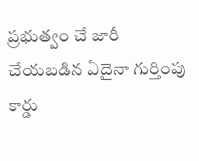ప్రభుత్వం చే జారీ చేయబడిన ఏదైనా గుర్తింపు కార్డు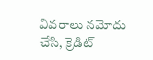వివరాలు నమోదు చేసి, క్రెడిట్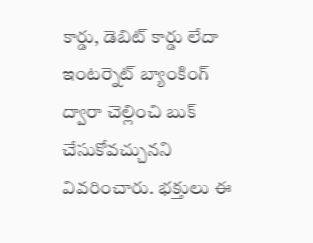కార్డు, డెబిట్ కార్డు లేదా ఇంటర్నెట్ బ్యాంకింగ్ ద్వారా చెల్లించి బుక్ చేసుకోవచ్చునని వివరించారు. భక్తులు ఈ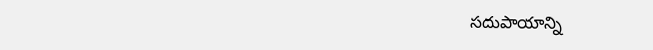స‌దుపాయాన్ని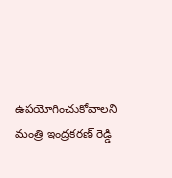ఉప‌యోగించుకోవాల‌ని మంత్రి ఇంద్ర‌క‌ర‌ణ్ రెడ్డి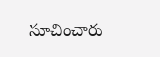సూచించారు